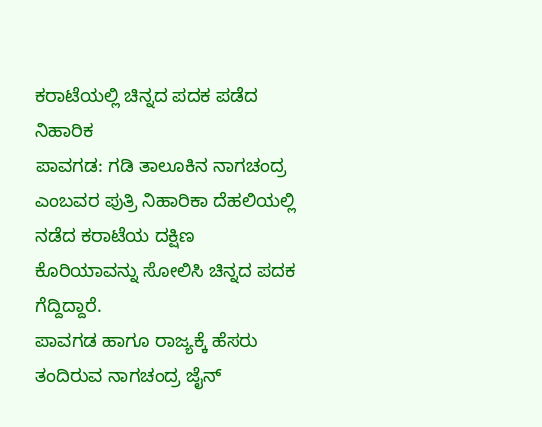ಕರಾಟೆಯಲ್ಲಿ ಚಿನ್ನದ ಪದಕ ಪಡೆದ ನಿಹಾರಿಕ
ಪಾವಗಡ: ಗಡಿ ತಾಲೂಕಿನ ನಾಗಚಂದ್ರ ಎಂಬವರ ಪುತ್ರಿ ನಿಹಾರಿಕಾ ದೆಹಲಿಯಲ್ಲಿ ನಡೆದ ಕರಾಟೆಯ ದಕ್ಷಿಣ ಕೊರಿಯಾವನ್ನು ಸೋಲಿಸಿ ಚಿನ್ನದ ಪದಕ ಗೆದ್ದಿದ್ದಾರೆ.
ಪಾವಗಡ ಹಾಗೂ ರಾಜ್ಯಕ್ಕೆ ಹೆಸರು ತಂದಿರುವ ನಾಗಚಂದ್ರ ಜೈನ್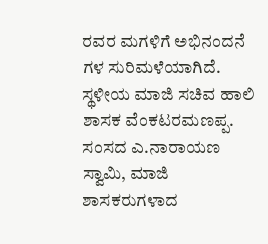ರವರ ಮಗಳಿಗೆ ಅಭಿನಂದನೆ ಗಳ ಸುರಿಮಳೆಯಾಗಿದೆ.
ಸ್ಥಳೀಯ ಮಾಜಿ ಸಚಿವ ಹಾಲಿ ಶಾಸಕ ವೆಂಕಟರಮಣಪ್ಪ. ಸಂಸದ ಎ.ನಾರಾಯಣ ಸ್ವಾಮಿ, ಮಾಜಿ ಶಾಸಕರುಗಳಾದ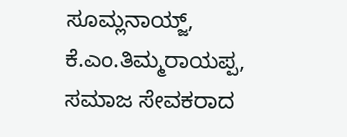ಸೂಮ್ಲನಾಯ್ಜ್, ಕೆ.ಎಂ.ತಿಮ್ಮರಾಯಪ್ಪ, ಸಮಾಜ ಸೇವಕರಾದ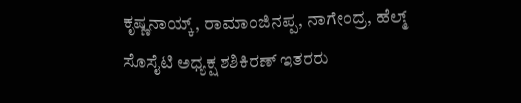ಕೃಷ್ಣನಾಯ್ಕ್, ರಾಮಾಂಜಿನಪ್ಪ, ನಾಗೇಂದ್ರ, ಹೆಲ್ಮ್ ಸೊಸೈಟಿ ಅಧ್ಯಕ್ಷ ಶಶಿಕಿರಣ್ ಇತರರು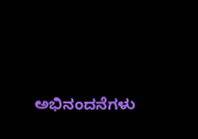ಅಭಿನಂದನೆಗಳು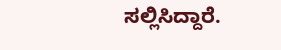ಸಲ್ಲಿಸಿದ್ದಾರೆ.